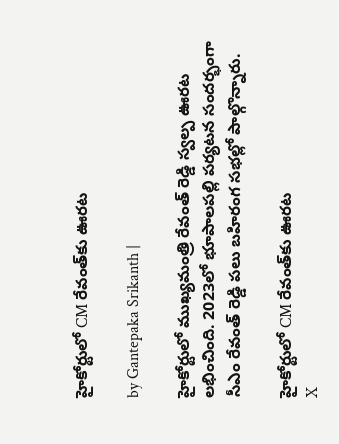హైకోర్టులో CM రేవంత్‌కు ఊరట

by Gantepaka Srikanth |

హైకోర్టులో ముఖ్యమంత్రి రేవంత్ రెడ్డి స్వల్ప ఊరట లభించింది. 2023లో భూపాలపల్లి పర్యటన సందర్భంగా సీఎం రేవంత్ రెడ్డి పలు బహిరంగ సభల్లో పాల్గొన్నారు.

హైకోర్టులో CM రేవంత్‌కు ఊరట
X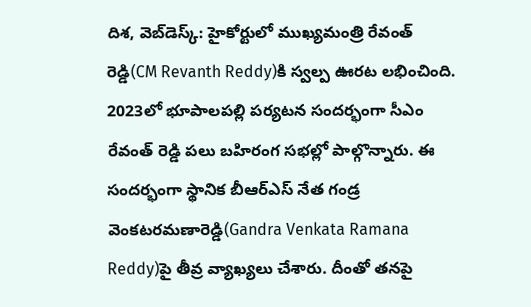దిశ, వెబ్‌డెస్క్: హైకోర్టులో ముఖ్యమంత్రి రేవంత్ రెడ్డి(CM Revanth Reddy)కి స్వల్ప ఊరట లభించింది. 2023లో భూపాలపల్లి పర్యటన సందర్భంగా సీఎం రేవంత్ రెడ్డి పలు బహిరంగ సభల్లో పాల్గొన్నారు. ఈ సందర్భంగా స్థానిక బీఆర్ఎస్ నేత గండ్ర వెంకటరమణారెడ్డి(Gandra Venkata Ramana Reddy)పై తీవ్ర వ్యాఖ్యలు చేశారు. దీంతో తనపై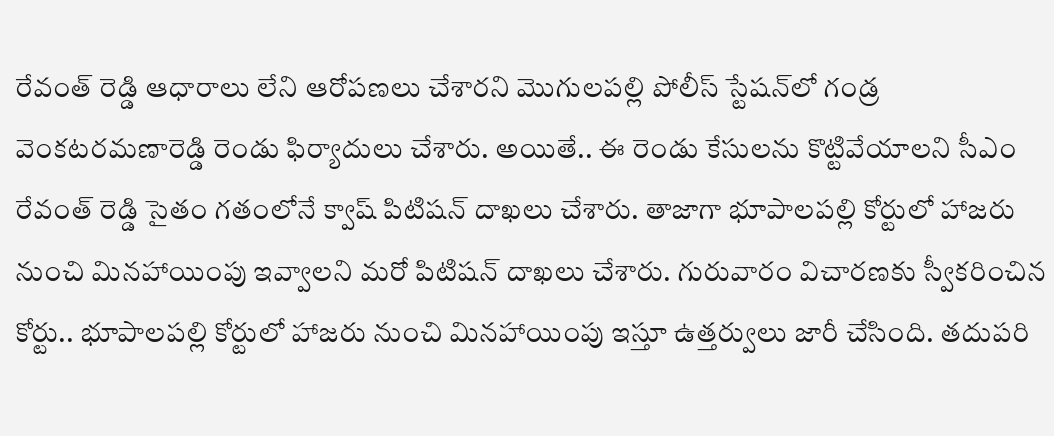రేవంత్ రెడ్డి ఆధారాలు లేని ఆరోపణలు చేశారని మొగులపల్లి పోలీస్ స్టేషన్‌లో గండ్ర వెంకటరమణారెడ్డి రెండు ఫిర్యాదులు చేశారు. అయితే.. ఈ రెండు కేసులను కొట్టివేయాలని సీఎం రేవంత్ రెడ్డి సైతం గతంలోనే క్వాష్ పిటిషన్ దాఖలు చేశారు. తాజాగా భూపాలపల్లి కోర్టులో హాజరు నుంచి మినహాయింపు ఇవ్వాలని మరో పిటిషన్ దాఖలు చేశారు. గురువారం విచారణకు స్వీకరించిన కోర్టు.. భూపాలపల్లి కోర్టులో హాజరు నుంచి మినహాయింపు ఇస్తూ ఉత్తర్వులు జారీ చేసింది. తదుపరి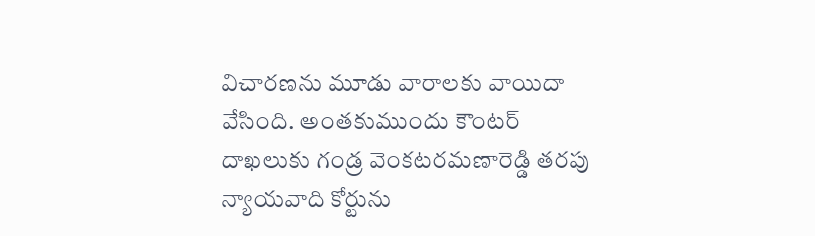విచారణను మూడు వారాలకు వాయిదా వేసింది. అంతకుముందు కౌంటర్ దాఖలుకు గండ్ర వెంకటరమణారెడ్డి తరపు న్యాయవాది కోర్టును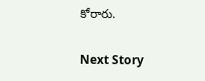కోరారు.

Next Story